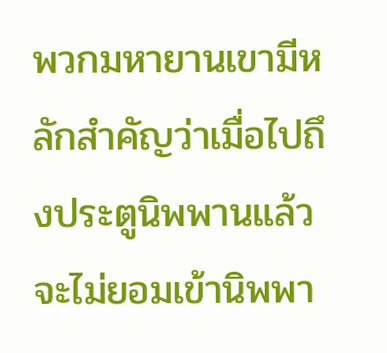พวกมหายานเขามีหลักสำคัญว่าเมื่อไปถึงประตูนิพพานแล้วจะไม่ยอมเข้านิพพา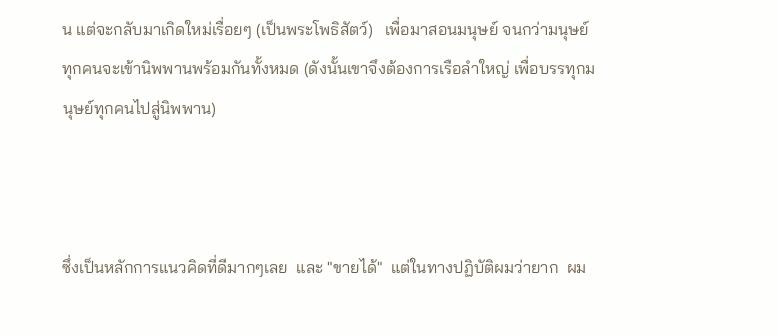น แต่จะกลับมาเกิดใหม่เรื่อยๆ (เป็นพระโพธิสัตว์)   เพื่อมาสอนมนุษย์ จนกว่ามนุษย์ทุกคนจะเข้านิพพานพร้อมกันทั้งหมด (ดังนั้นเขาจึงต้องการเรือลำใหญ่ เพื่อบรรทุกมนุษย์ทุกคนไปสู่นิพพาน)



ซึ่งเป็นหลักการแนวคิดที่ดีมากๆเลย  และ "ขายได้"  แต่ในทางปฏิบัติผมว่ายาก  ผม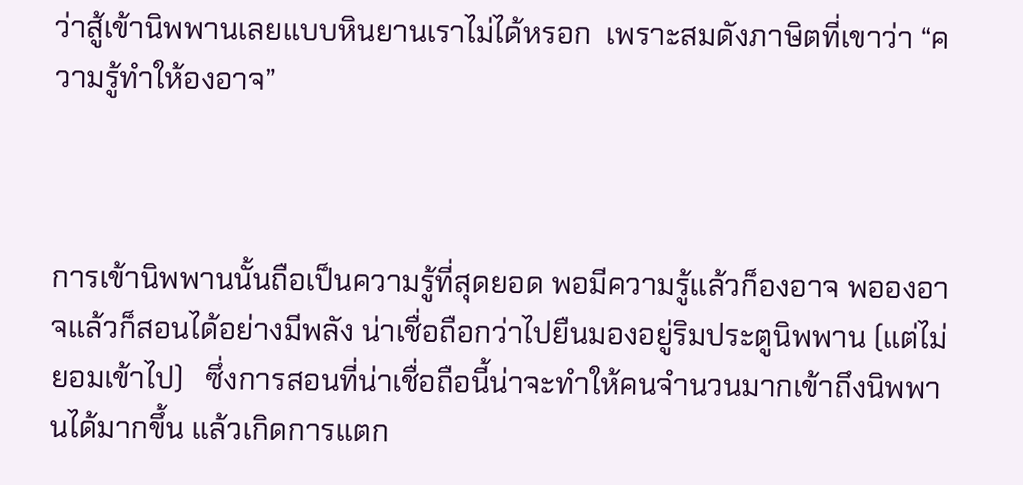ว่าสู้เข้านิพพานเลยแบบหินยานเราไม่ได้หรอก  เพราะสมดังภาษิตที่เขาว่า “ความรู้ทำให้องอาจ”



การเข้านิพพานนั้นถือเป็นความรู้ที่สุดยอด พอมีความรู้แล้วก็องอาจ พอองอาจแล้วก็สอนได้อย่างมีพลัง น่าเชื่อถือกว่าไปยืนมองอยู่ริมประตูนิพพาน (แต่ไม่ยอมเข้าไป)   ซึ่งการสอนที่น่าเชื่อถือนี้น่าจะทำให้คนจำนวนมากเข้าถึงนิพพานได้มากขึ้น แล้วเกิดการแตก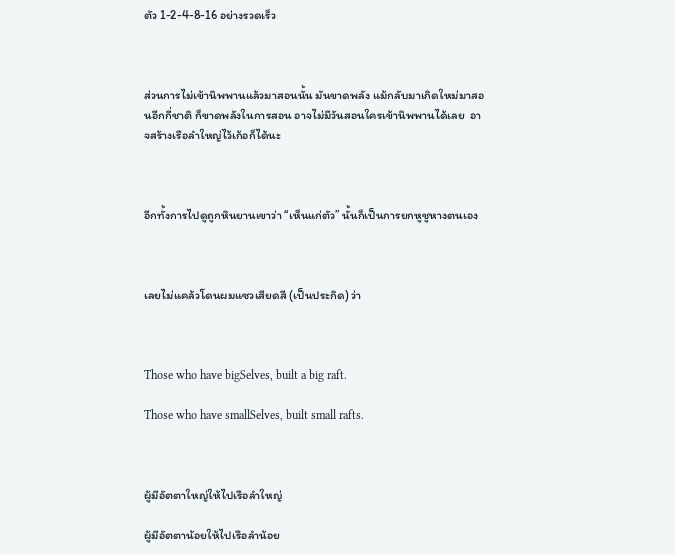ตัว 1-2-4-8-16 อย่างรวดเร็ว



ส่วนการไม่เข้านิพพานแล้วมาสอนนั้น มันขาดพลัง แม้กลับมาเกิดใหม่มาสอนอีกกี่ชาติ ก็ขาดพลังในการสอน อาจไม่มีวันสอนใครเข้านิพพานได้เลย  อาจสร้างเรือลำใหญ่ไว้เก้อก็ได้นะ



อีกทั้งการไปดูถูกหินยานเขาว่า “เห็นแก่ตัว” นั้นก็เป็นการยกหูชูหางตนเอง



เลยไม่แคล้วโดนผมแซวเสียดสี (เป็นประกิด) ว่า



Those who have bigSelves, built a big raft.

Those who have smallSelves, built small rafts.



ผู้มีอัตตาใหญ่ให้ไปเรือลำใหญ่

ผู้มีอัตตาน้อยให้ไปเรือลำน้อย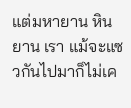แต่มหายาน หินยาน เรา แม้จะแซวกันไปมาก็ไม่เค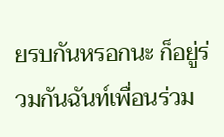ยรบกันหรอกนะ ก็อยู่ร่วมกันฉันท์เพื่อนร่วม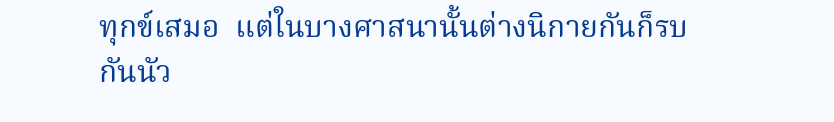ทุกข์เสมอ  แต่ในบางศาสนานั้นต่างนิกายกันก็รบกันนัว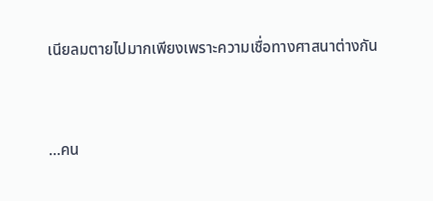เนียลมตายไปมากเพียงเพราะความเชื่อทางศาสนาต่างกัน



...คน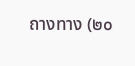ถางทาง (๒๐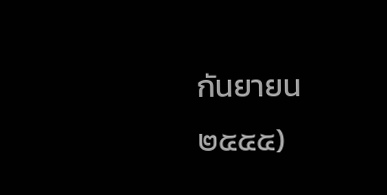กันยายน ๒๕๕๕)